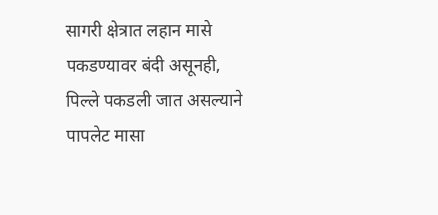सागरी क्षेत्रात लहान मासे पकडण्यावर बंदी असूनही, पिल्ले पकडली जात असल्याने पापलेट मासा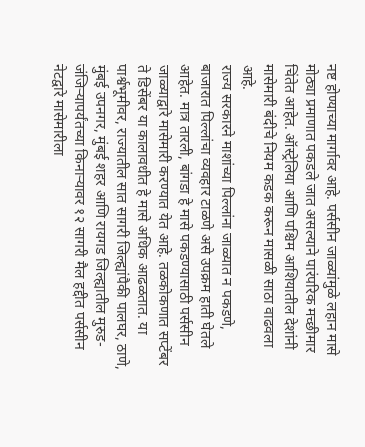नष्ट होण्याच्या मार्गावर आहे. पर्ससीन जाळ्यांमुळे लहान मासे मोठ्या प्रमाणात पकडले जात असल्याने पारंपरिक मच्छीमार चिंतेत आहेत. ऑस्ट्रेलिया आणि पश्चिम आशियातील देशांनी मासेमारी बंदीचे नियम कडक करून मासळी साठा वाढवला आहे.
राज्य सरकारने माशांच्या पिल्लांना जाळ्यात न पकडणे, बाजारात पिल्लांचा व्यवहार टाळणे असे उपक्रम हाती घेतले आहेत. मात्र तारली, बांगडा हे मासे पकडण्यासाठी पर्ससीन जाळ्याद्वारे मासेमारी करण्यात येत आहे. तळकोकणात सप्टेंबर ते डिसेंबर या कालावधीत हे मासे अधिक आढळतात. या पार्श्वभूमीवर, राज्यातील सात सागरी जिल्ह्यांपैकी पालघर, ठाणे, मुंबई उपनगर, मुंबई शहर आणि रायगड जिल्ह्यातील मुरुड-जंजिऱ्यापर्यंतच्या किनाऱ्यावर १२ सागरी मैल हद्दीत पर्ससीन नेटद्वारे मासेमारीला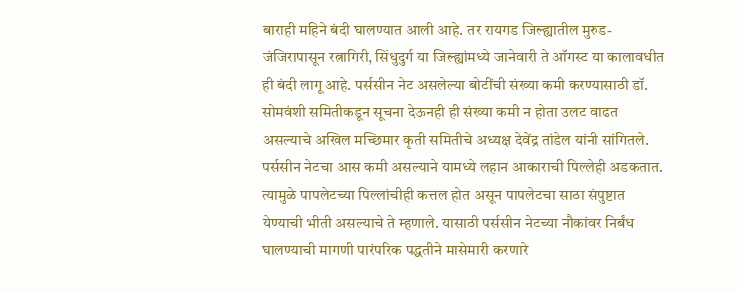बाराही महिने बंदी घालण्यात आली आहे. तर रायगड जिल्ह्यातील मुरुड-जंजिरापासून रत्नागिरी, सिंधुदुर्ग या जिल्ह्यांमध्ये जानेवारी ते ऑगस्ट या कालावधीत ही बंदी लागू आहे. पर्ससीन नेट असलेल्या बोटींची संख्या कमी करण्यासाठी डॉ. सोमवंशी समितीकडून सूचना देऊनही ही संख्या कमी न होता उलट वाढत असल्याचे अखिल मच्छिमार कृती समितीचे अध्यक्ष देवेंद्र तांडेल यांनी सांगितले.
पर्ससीन नेटचा आस कमी असल्याने यामध्ये लहान आकाराची पिल्लेही अडकतात. त्यामुळे पापलेटच्या पिल्लांचीही कत्तल होत असून पापलेटचा साठा संपुष्टात येण्याची भीती असल्याचे ते म्हणाले. यासाठी पर्ससीन नेटच्या नौकांवर निर्बंध घालण्याची मागणी पारंपरिक पद्धतीने मासेमारी करणारे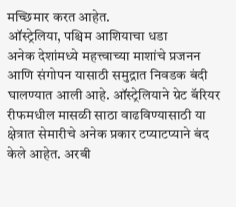मच्छिमार करत आहेत.
ऑस्ट्रेलिया, पश्चिम आशियाचा धडा
अनेक देशांमध्ये महत्त्वाच्या माशांचे प्रजनन आणि संगोपन यासाठी समुद्रात निवडक बंदी घालण्यात आली आहे. ऑस्ट्रेलियाने ग्रेट बॅरियर रीफमधील मासळी साठा वाढविण्यासाठी या क्षेत्रात सेमारीचे अनेक प्रकार टप्याटप्याने बंद केले आहेत. अरबी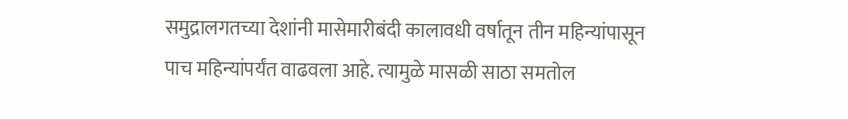समुद्रालगतच्या देशांनी मासेमारीबंदी कालावधी वर्षातून तीन महिन्यांपासून पाच महिन्यांपर्यंत वाढवला आहे. त्यामुळे मासळी साठा समतोल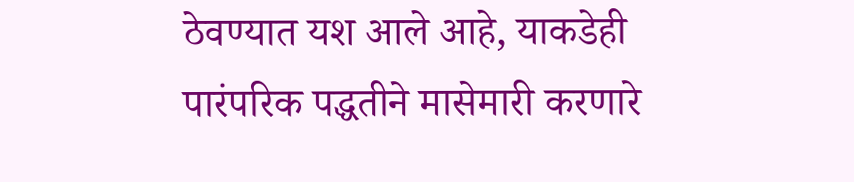ठेवण्यात यश आले आहे, याकडेही पारंपरिक पद्धतीने मासेमारी करणारे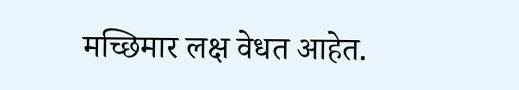मच्छिमार लक्ष वेधत आहेत.